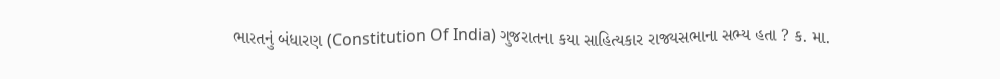ભારતનું બંધારણ (Constitution Of India) ગુજરાતના કયા સાહિત્યકાર રાજ્યસભાના સભ્ય હતા ? ક. મા.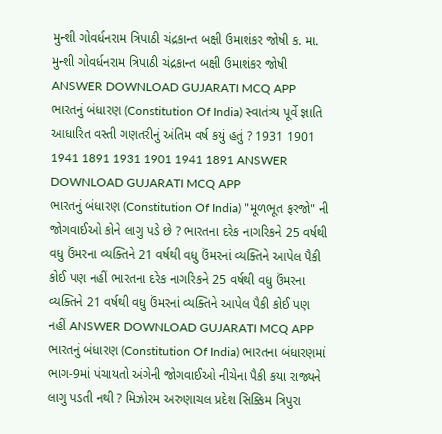મુન્શી ગોવર્ધનરામ ત્રિપાઠી ચંદ્રકાન્ત બક્ષી ઉમાશંકર જોષી ક. મા. મુન્શી ગોવર્ધનરામ ત્રિપાઠી ચંદ્રકાન્ત બક્ષી ઉમાશંકર જોષી ANSWER DOWNLOAD GUJARATI MCQ APP
ભારતનું બંધારણ (Constitution Of India) સ્વાતંત્ર્ય પૂર્વે જ્ઞાતિ આધારિત વસ્તી ગણતરીનું અંતિમ વર્ષ કયું હતું ? 1931 1901 1941 1891 1931 1901 1941 1891 ANSWER DOWNLOAD GUJARATI MCQ APP
ભારતનું બંધારણ (Constitution Of India) "મૂળભૂત ફરજો" ની જોગવાઈઓ કોને લાગુ પડે છે ? ભારતના દરેક નાગરિકને 25 વર્ષથી વધુ ઉંમરના વ્યક્તિને 21 વર્ષથી વધુ ઉંમરનાં વ્યક્તિને આપેલ પૈકી કોઈ પણ નહીં ભારતના દરેક નાગરિકને 25 વર્ષથી વધુ ઉંમરના વ્યક્તિને 21 વર્ષથી વધુ ઉંમરનાં વ્યક્તિને આપેલ પૈકી કોઈ પણ નહીં ANSWER DOWNLOAD GUJARATI MCQ APP
ભારતનું બંધારણ (Constitution Of India) ભારતના બંધારણમાં ભાગ-9માં પંચાયતો અંગેની જોગવાઈઓ નીચેના પૈકી કયા રાજ્યને લાગુ પડતી નથી ? મિઝોરમ અરુણાચલ પ્રદેશ સિક્કિમ ત્રિપુરા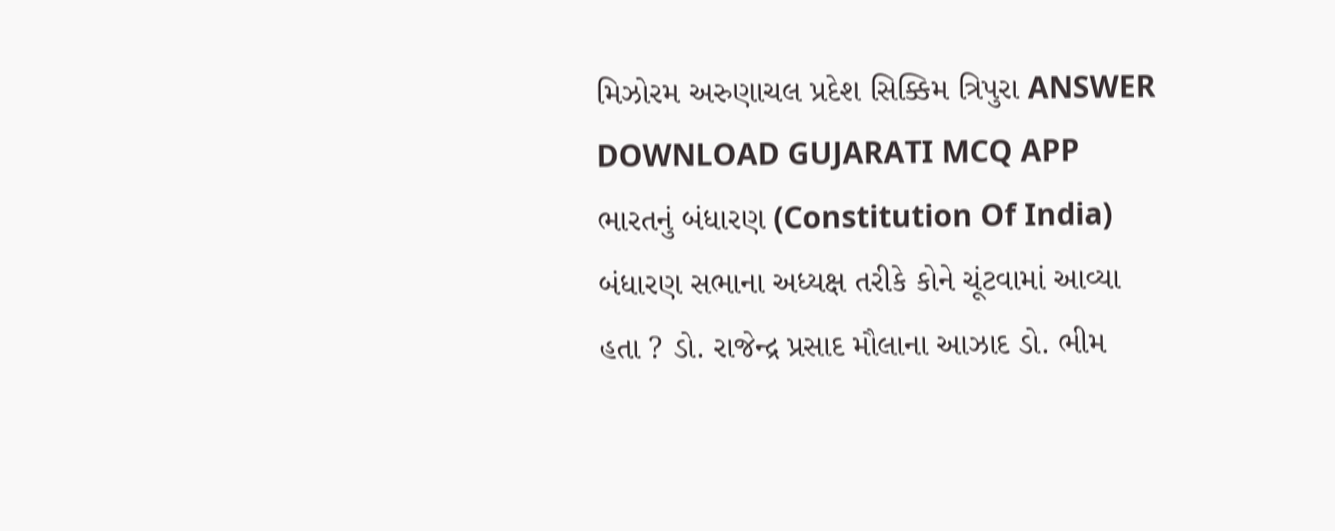મિઝોરમ અરુણાચલ પ્રદેશ સિક્કિમ ત્રિપુરા ANSWER DOWNLOAD GUJARATI MCQ APP
ભારતનું બંધારણ (Constitution Of India) બંધારણ સભાના અધ્યક્ષ તરીકે કોને ચૂંટવામાં આવ્યા હતા ? ડો. રાજેન્દ્ર પ્રસાદ મૌલાના આઝાદ ડો. ભીમ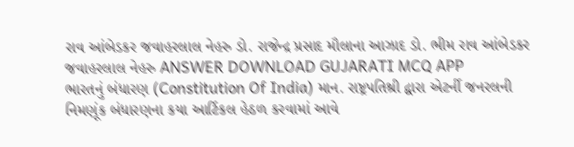રાવ આંબેડકર જવાહરલાલ નેહરુ ડો. રાજેન્દ્ર પ્રસાદ મૌલાના આઝાદ ડો. ભીમ રાવ આંબેડકર જવાહરલાલ નેહરુ ANSWER DOWNLOAD GUJARATI MCQ APP
ભારતનું બંધારણ (Constitution Of India) માન. રાષ્ટ્રપતિશ્રી દ્વારા એટર્ની જનરલની નિમણૂંક બંધારણના કયા આર્ટિકલ હેઠળ કરવામાં આવે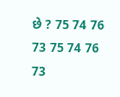છે ? 75 74 76 73 75 74 76 73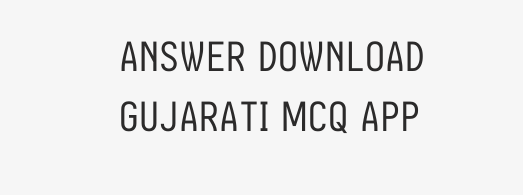ANSWER DOWNLOAD GUJARATI MCQ APP